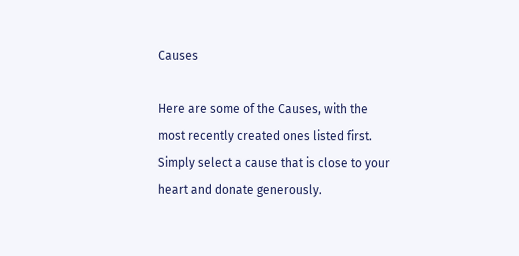Causes

Here are some of the Causes, with the most recently created ones listed first. Simply select a cause that is close to your heart and donate generously.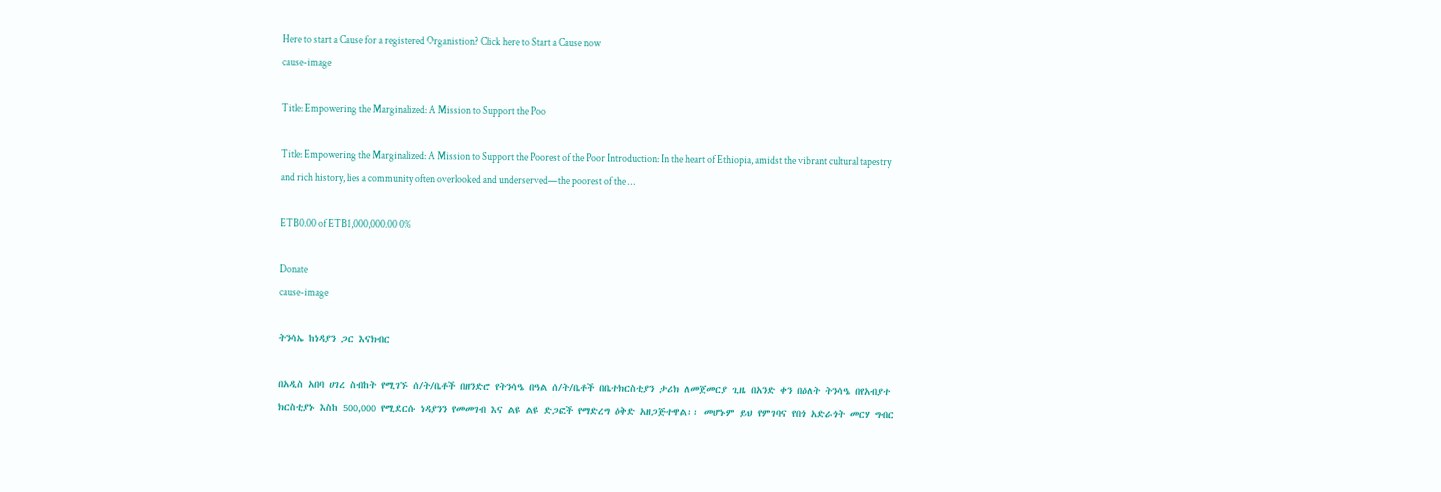Here to start a Cause for a registered Organistion? Click here to Start a Cause now
cause-image

Title: Empowering the Marginalized: A Mission to Support the Poo

Title: Empowering the Marginalized: A Mission to Support the Poorest of the Poor Introduction: In the heart of Ethiopia, amidst the vibrant cultural tapestry and rich history, lies a community often overlooked and underserved—the poorest of the …

ETB0.00 of ETB1,000,000.00 0%

Donate
cause-image

ትንሳኤ ከነዳያን ጋር እናክብር

በአዲስ አበባ ሀገረ ስብከት የሚገኙ ሰ/ት/ቤቶች በዘንድሮ የትንሳዔ በዓል ሰ/ት/ቤቶች በቤተክርስቲያን ታሪክ ለመጀመርያ ጊዜ በአንድ ቀን በዕለት ትንሳዔ በየአብያተ ክርስቲያኑ እስከ 500,000 የሚደርሱ ነዳያንን የመመገብ እና ልዩ ልዩ ድጋፎች የማድረግ ዕቅድ አዘጋጅተዋል፡፡ መሆኑም ይህ የምገባና የበጎ አድራጎት መርሃ ግብር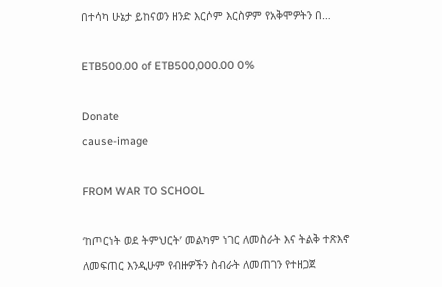በተሳካ ሁኔታ ይከናወን ዘንድ እርሶም እርስዎም የአቅሞዎትን በ…

ETB500.00 of ETB500,000.00 0%

Donate
cause-image

FROM WAR TO SCHOOL

‘ከጦርነት ወደ ትምህርት’ መልካም ነገር ለመስራት እና ትልቅ ተጽእኖ ለመፍጠር እንዲሁም የብዙዎችን ስብራት ለመጠገን የተዘጋጀ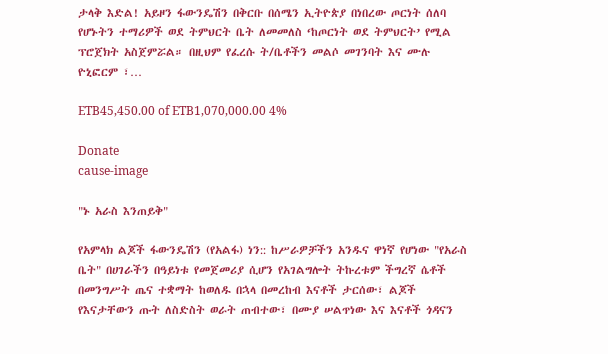ታላቅ እድል! አይዞን ፋውንዴሽን በቅርቡ በሰሜን ኢትዮጵያ በነበረው ጦርነት ሰለባ የሆኑትን ተማሪዎች ወደ ትምህርት ቤት ለመመለስ ‘ከጦርነት ወደ ትምህርት’ የሚል ፕሮጀክት አስጀምሯል። በዚህም የፈረሱ ት/ቤቶችን መልሶ መገንባት እና ሙሉ ዮኒፎርም ፣…

ETB45,450.00 of ETB1,070,000.00 4%

Donate
cause-image

"ኑ አራስ እንጠይቅ"

የአምላክ ልጆች ፋውንዴሽን (የአልፋ) ነን:: ከሥራዎቻችን አንዱና ዋነኛ የሆነው "የአራስ ቤት" በሀገራችን በዓይነቱ የመጀመሪያ ሲሆን የአገልግሎት ትኩረቱም ችግረኛ ሴቶች በመንግሥት ጤና ተቋማት ከወለዱ በኋላ በመረከብ እናቶች ታርሰው፣ ልጆች የእናታቸውን ጡት ለስድስት ወራት ጠብተው፣ በሙያ ሠልጥነው እና እናቶች ጎዳናን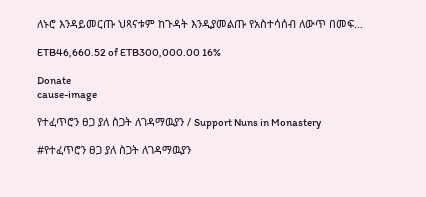ለኑሮ እንዳይመርጡ ህጻናቱም ከጉዳት እንዲያመልጡ የአስተሳሰብ ለውጥ በመፍ…

ETB46,660.52 of ETB300,000.00 16%

Donate
cause-image

የተፈጥሮን ፀጋ ያለ ስጋት ለገዳማዉያን / Support Nuns in Monastery

#የተፈጥሮን ፀጋ ያለ ስጋት ለገዳማዉያን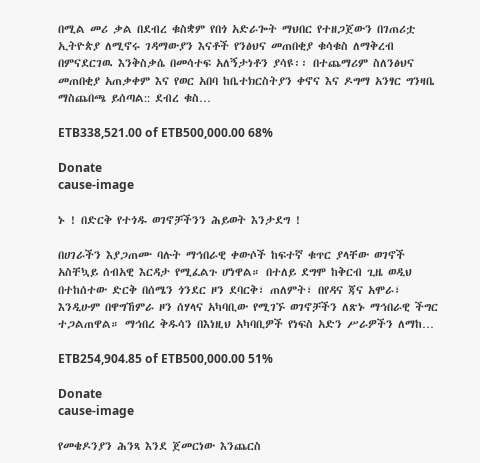በሚል መሪ ቃል በደብረ ቁስቋም የበጎ አድራጐት ማህበር የተዘጋጀውን በገጠሪቷ ኢትዮጵያ ለሚኖሩ ገዳማውያን እናቶች የንፅህና መጠበቂያ ቁሳቁስ ለማቅረብ በምናደርገዉ እንቅስቃሴ በመሳተፍ አለኝታነቶን ያሳዩ፡፡ በተጨማሪም ስለንፅህና መጠበቂያ አጠቃቀም እና የወር አበባ ከቤተክርስትያን ቀኖና እና ዶግማ አንፃር ግንዛቤ ማስጨበጫ ይሰጣል:: ደብረ ቁስ…

ETB338,521.00 of ETB500,000.00 68%

Donate
cause-image

ኑ ! በድርቅ የተጎዱ ወገኖቻችንን ሕይወት እንታደግ !

በሀገራችን እያጋጠሙ ባሉት ማኅበራዊ ቀውሶች ከፍተኛ ቁጥር ያላቸው ወገኖች አስቸኳይ ሰብአዊ እርዳታ የሚፈልጉ ሆነዋል። በተለይ ደግሞ ከቅርብ ጊዜ ወዲህ በተከሰተው ድርቅ በሰሜን ጎንደር ዞን ደባርቅ፣ ጠለምት፣ በየዳና ጃና አሞራ፣ እንዲሁም በዋግኸምራ ዞን ሰሃላና አካባቢው የሚገኙ ወገኖቻችን ለጽኑ ማኅበራዊ ችግር ተጋልጠዋል። ማኅበረ ቅዱሳን በእነዚህ አካባቢዎች የነፍስ አድን ሥራዎችን ለማከ…

ETB254,904.85 of ETB500,000.00 51%

Donate
cause-image

የመቄዶንያን ሕንጻ እንደ ጀመርነው እንጨርስ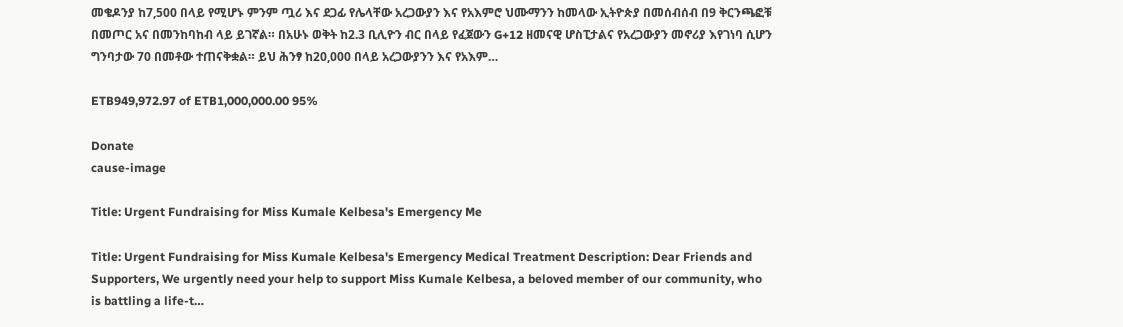መቄዶንያ ከ7,500 በላይ የሚሆኑ ምንም ጧሪ እና ደጋፊ የሌላቸው አረጋውያን እና የአእምሮ ህሙማንን ከመላው ኢትዮጵያ በመሰብሰብ በ9 ቅርንጫፎቹ በመጦር አና በመንከባከብ ላይ ይገኛል። በአሁኑ ወቅት ከ2.3 ቢሊዮን ብር በላይ የፈጀውን G+12 ዘመናዊ ሆስፒታልና የአረጋውያን መኖሪያ እየገነባ ሲሆን ግንባታው 70 በመቶው ተጠናቅቋል። ይህ ሕንፃ ከ20,000 በላይ አረጋውያንን እና የአእም…

ETB949,972.97 of ETB1,000,000.00 95%

Donate
cause-image

Title: Urgent Fundraising for Miss Kumale Kelbesa's Emergency Me

Title: Urgent Fundraising for Miss Kumale Kelbesa's Emergency Medical Treatment Description: Dear Friends and Supporters, We urgently need your help to support Miss Kumale Kelbesa, a beloved member of our community, who is battling a life-t…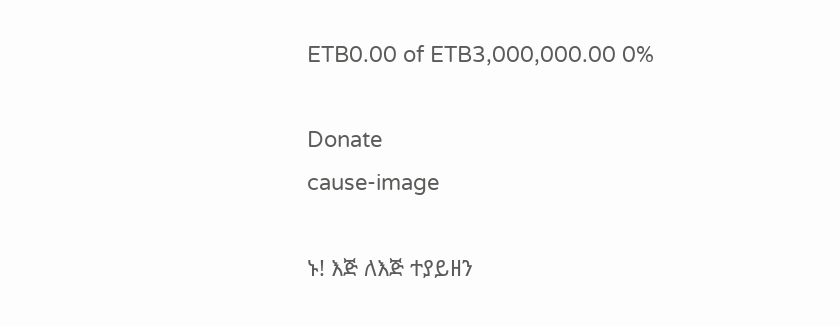ETB0.00 of ETB3,000,000.00 0%

Donate
cause-image

ኑ! እጅ ለእጅ ተያይዘን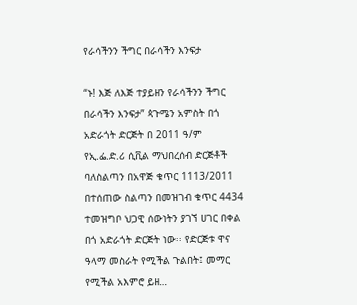የራሳችንን ችግር በራሳችን እንፍታ

“ኑ! እጅ ለእጅ ተያይዘን የራሳችንን ችግር በራሳችን እንፍታ” ጳጉሜን አምስት በጎ አድራጎት ድርጅት በ 2011 ዓ/ም የኢ.ፌ.ድ.ሪ ሲቪል ማህበረሰብ ድርጅቶች ባለስልጣን በአዋጅ ቁጥር 1113/2011 በተሰጠው ስልጣን በመዝገብ ቁጥር 4434 ተመዝግቦ ህጋዊ ሰውነትን ያገኘ ሀገር በቀል በጎ አድራጎት ድርጅት ነው፡፡ የድርጅቱ ዋና ዓላማ መስራት የሚችል ጉልበት፤ መማር የሚችል አእምሮ ይዘ…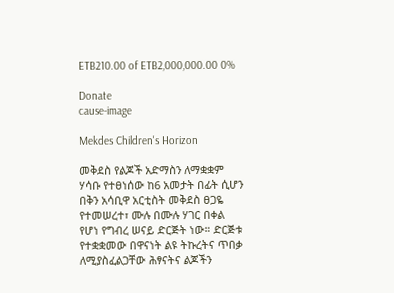ETB210.00 of ETB2,000,000.00 0%

Donate
cause-image

Mekdes Children's Horizon

መቅደስ የልጆች አድማስን ለማቋቋም ሃሳቡ የተፀነሰው ከ6 አመታት በፊት ሲሆን በቅን አሳቢዋ አርቲስት መቅደስ ፀጋዬ የተመሠረተ፣ ሙሉ በሙሉ ሃገር በቀል የሆነ የግብረ ሠናይ ድርጅት ነው። ድርጅቱ የተቋቋመው በዋናነት ልዩ ትኩረትና ጥበቃ ለሚያስፈልጋቸው ሕፃናትና ልጆችን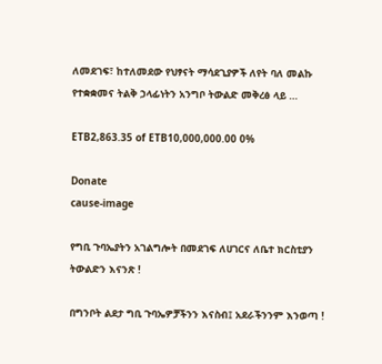ለመደገፍ፣ ከተለመደው የህፃናት ማሳደጊያዎች ለየት ባለ መልኩ የተቋቋመና ትልቅ ኃላፊነትን አንግቦ ትውልድ መቅረፅ ላይ …

ETB2,863.35 of ETB10,000,000.00 0%

Donate
cause-image

የግቢ ጉባኤያትን አገልግሎት በመደገፍ ለሀገርና ለቤተ ክርስቲያን ትውልድን እናንጽ !

በግንቦት ልደታ ግቢ ጉባኤዎቻችንን እናስብ፤ አደራችንንም እንወጣ !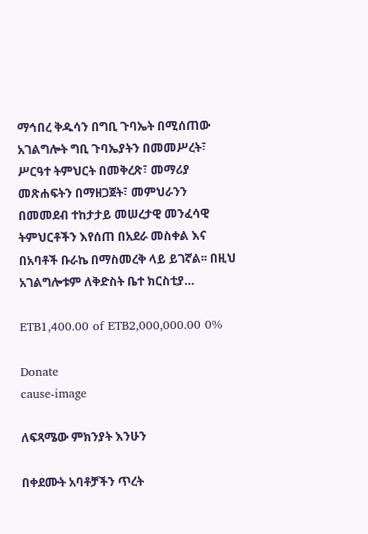ማኅበረ ቅዱሳን በግቢ ጉባኤት በሚሰጠው አገልግሎት ግቢ ጉባኤያትን በመመሥረት፣ ሥርዓተ ትምህርት በመቅረጽ፣ መማሪያ መጽሐፍትን በማዘጋጀት፣ መምህራንን በመመደብ ተከታታይ መሠረታዊ መንፈሳዊ ትምህርቶችን እየሰጠ በአደራ መስቀል እና በአባቶች ቡራኬ በማስመረቅ ላይ ይገኛል፡፡ በዚህ አገልግሎቱም ለቅድስት ቤተ ክርስቲያ…

ETB1,400.00 of ETB2,000,000.00 0%

Donate
cause-image

ለፍጻሜው ምክንያት እንሁን

በቀደሙት አባቶቻችን ጥረት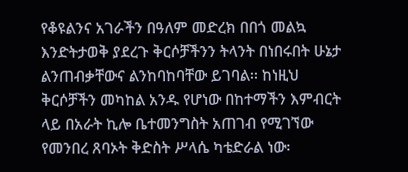የቆዩልንና አገራችን በዓለም መድረክ በበጎ መልኳ እንድትታወቅ ያደረጉ ቅርሶቻችንን ትላንት በነበሩበት ሁኔታ ልንጠብቃቸውና ልንከባከባቸው ይገባል፡፡ ከነዚህ ቅርሶቻችን መካከል አንዱ የሆነው በከተማችን እምብርት ላይ በአራት ኪሎ ቤተመንግስት አጠገብ የሚገኘው የመንበረ ጸባኦት ቅድስት ሥላሴ ካቴድራል ነው፡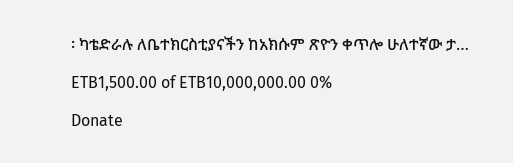፡ ካቴድራሉ ለቤተክርስቲያናችን ከአክሱም ጽዮን ቀጥሎ ሁለተኛው ታ…

ETB1,500.00 of ETB10,000,000.00 0%

Donate